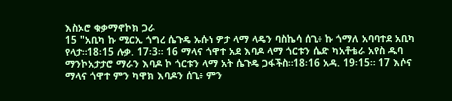እስኦሮ ቁቃማኖኮክ ጋራ
15 "አቢካ ኩ ሚርኢ ጎግረ ሴጉዴ ኡሱነ ዎታ ላማ ላዴን ባስኬሳ ሰጊ፥ ኩ ጎማለ አባባተደ አቢካ የላታ።18፡15 ሉቃ. 17፡3። 16 ማላና ጎዋተ አደ እባዶ ላማ ጎርቱን ሴድ ካአቶቴራ አየስ ዱባ ማንኮአታታሮ ማራን እባዶ ኮ ጎርቱን ላማ አት ሴጉዴ ጋፋችስ።18፡16 አዳ. 19፡15። 17 እሶና ማላና ጎዋተ ምን ካዋክ እባዶን ሰጊ፥ ምን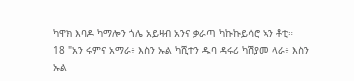ካዋክ እባዶ ካማሎን ጎሌ አይዛብ አንና ቃራጣ ካኩኩይሳሮ ኣን ቶቲ።
18 "አን ሩምና አማራ፥ እስን ኡል ካሺተን ዱባ ዳሩሪ ካሽያመ ላራ፥ እስን ኡል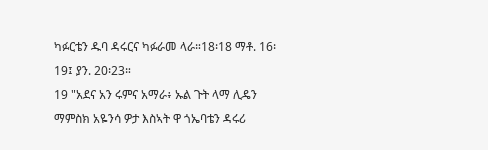ካፉርቴን ዱባ ዳሩርና ካፉራመ ላራ።18፡18 ማቶ. 16፡19፤ ያን. 20፡23።
19 "አደና አን ሩምና አማራ፥ ኡል ጉት ላማ ሊዴን ማምስክ አዬንሳ ዎታ እስኣት ዋ ጎኤባቴን ዳሩሪ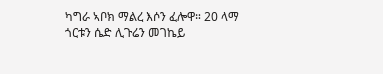ካግራ ኣቦክ ማልረ እሶን ፈሎዋ። 20 ላማ ጎርቱን ሴድ ሊጉሬን መገኬይ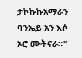ታኮኩኩአማራን ባንኤይ አን እሶ ኦሮ ሙትናራ።"